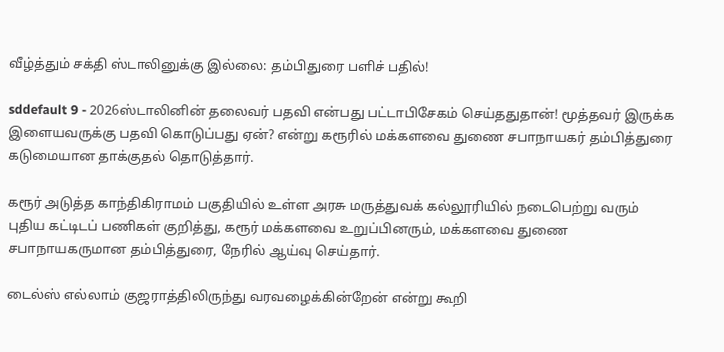வீழ்த்தும் சக்தி ஸ்டாலினுக்கு இல்லை: தம்பிதுரை பளிச் பதில்!

sddefault 9 - 2026ஸ்டாலினின் தலைவர் பதவி என்பது பட்டாபிசேகம் செய்ததுதான்! மூத்தவர் இருக்க இளையவருக்கு பதவி கொடுப்பது ஏன்? என்று கரூரில் மக்களவை துணை சபாநாயகர் தம்பித்துரை கடுமையான தாக்குதல் தொடுத்தார்.

கரூர் அடுத்த காந்திகிராமம் பகுதியில் உள்ள அரசு மருத்துவக் கல்லூரியில் நடைபெற்று வரும் புதிய கட்டிடப் பணிகள் குறித்து, கரூர் மக்களவை உறுப்பினரும், மக்களவை துணை சபாநாயகருமான தம்பித்துரை, நேரில் ஆய்வு செய்தார்.

டைல்ஸ் எல்லாம் குஜராத்திலிருந்து வரவழைக்கின்றேன் என்று கூறி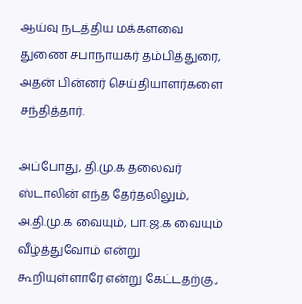ஆய்வு நடத்திய மக்களவை துணை சபாநாயகர் தம்பித்துரை, அதன் பின்னர் செய்தியாளர்களை சந்தித்தார்.

அப்போது, தி.மு.க தலைவர் ஸ்டாலின் எந்த தேர்தலிலும், அ.தி.மு.க வையும், பா.ஜ.க வையும் வீழ்த்துவோம் என்று கூறியுள்ளாரே என்று கேட்டதற்கு.,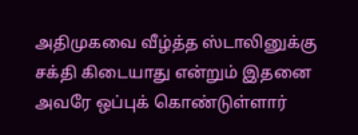அதிமுகவை வீழ்த்த ஸ்டாலினுக்கு சக்தி கிடையாது என்றும் இதனை அவரே ஒப்புக் கொண்டுள்ளார்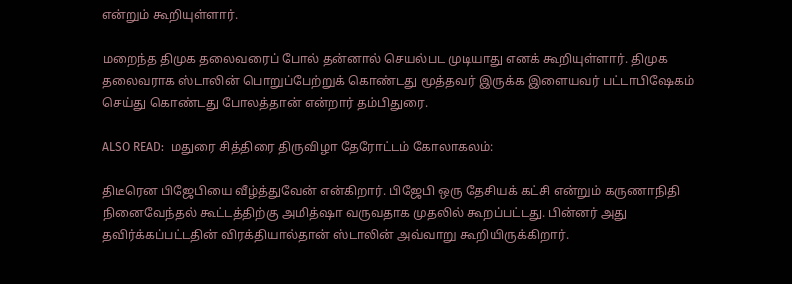என்றும் கூறியுள்ளார்.

மறைந்த திமுக தலைவரைப் போல் தன்னால் செயல்பட முடியாது எனக் கூறியுள்ளார். திமுக தலைவராக ஸ்டாலின் பொறுப்பேற்றுக் கொண்டது மூத்தவர் இருக்க இளையவர் பட்டாபிஷேகம் செய்து கொண்டது போலத்தான் என்றார் தம்பிதுரை.

ALSO READ:  மதுரை சித்திரை திருவிழா தேரோட்டம் கோலாகலம்:

திடீரென பிஜேபியை வீழ்த்துவேன் என்கிறார். பிஜேபி ஒரு தேசியக் கட்சி என்றும் கருணாநிதி நினைவேந்தல் கூட்டத்திற்கு அமித்ஷா வருவதாக முதலில் கூறப்பட்டது. பின்னர் அது தவிர்க்கப்பட்டதின் விரக்தியால்தான் ஸ்டாலின் அவ்வாறு கூறியிருக்கிறார்.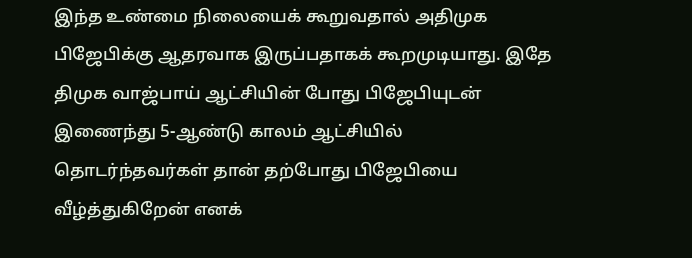இந்த உண்மை நிலையைக் கூறுவதால் அதிமுக பிஜேபிக்கு ஆதரவாக இருப்பதாகக் கூறமுடியாது. இதே திமுக வாஜ்பாய் ஆட்சியின் போது பிஜேபியுடன் இணைந்து 5-ஆண்டு காலம் ஆட்சியில் தொடர்ந்தவர்கள் தான் தற்போது பிஜேபியை வீழ்த்துகிறேன் எனக்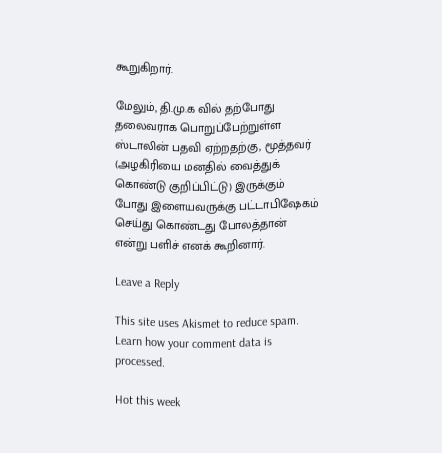கூறுகிறார்.

மேலும், தி.மு.க வில் தற்போது தலைவராக பொறுப்பேற்றுள்ள ஸ்டாலின் பதவி ஏற்றதற்கு, மூத்தவர் (அழகிரியை மனதில் வைத்துக் கொண்டு குறிப்பிட்டு) இருக்கும் போது இளையவருக்கு பட்டாபிஷேகம் செய்து கொண்டது போலத்தான் என்று பளிச் எனக் கூறினார்.

Leave a Reply

This site uses Akismet to reduce spam. Learn how your comment data is processed.

Hot this week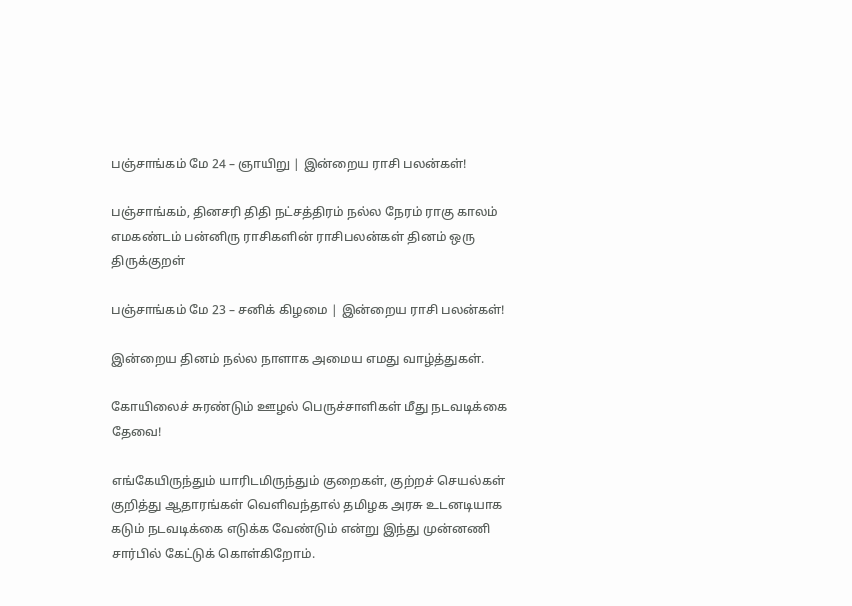பஞ்சாங்கம் மே 24 – ஞாயிறு | இன்றைய ராசி பலன்கள்!

பஞ்சாங்கம், தினசரி திதி நட்சத்திரம் நல்ல நேரம் ராகு காலம் எமகண்டம் பன்னிரு ராசிகளின் ராசிபலன்கள் தினம் ஒரு திருக்குறள்

பஞ்சாங்கம் மே 23 – சனிக் கிழமை | இன்றைய ராசி பலன்கள்!

இன்றைய தினம் நல்ல நாளாக அமைய எமது வாழ்த்துகள்.

கோயிலைச் சுரண்டும் ஊழல் பெருச்சாளிகள் மீது நடவடிக்கை தேவை!

எங்கேயிருந்தும் யாரிடமிருந்தும் குறைகள், குற்றச் செயல்கள் குறித்து ஆதாரங்கள் வெளிவந்தால் தமிழக அரசு உடனடியாக கடும் நடவடிக்கை எடுக்க வேண்டும் என்று இந்து முன்னணி சார்பில் கேட்டுக் கொள்கிறோம்.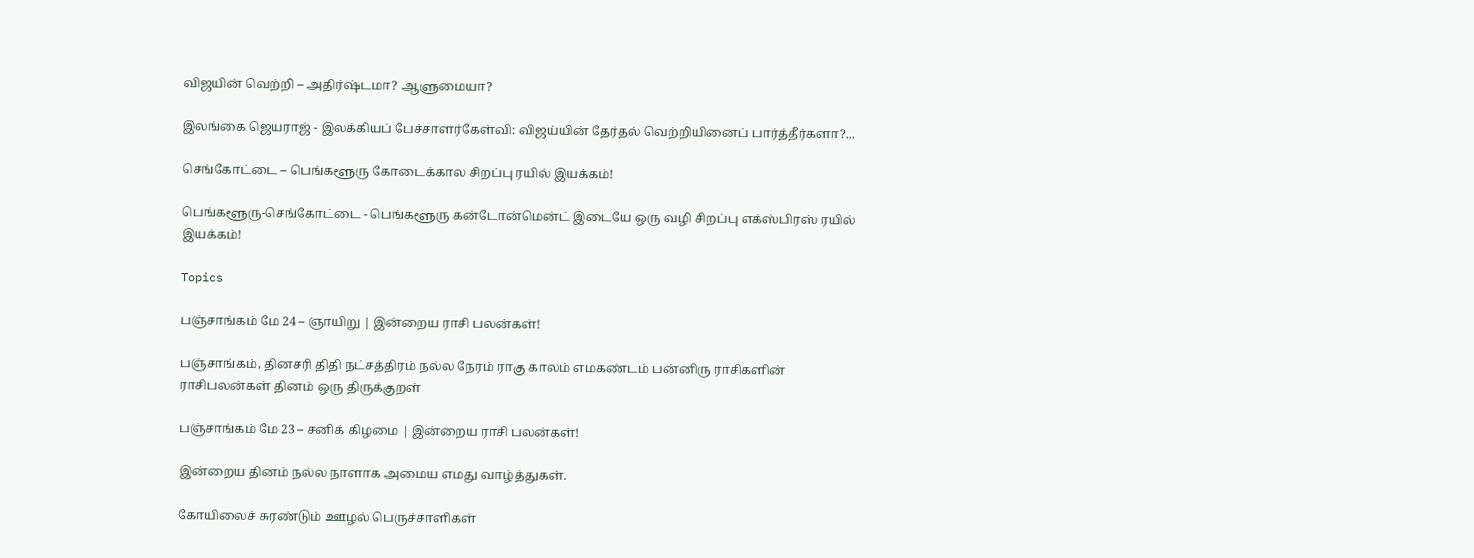விஜயின் வெற்றி – அதிர்ஷ்டமா? ஆளுமையா?

இலங்கை ஜெயராஜ் - இலக்கியப் பேச்சாளர்கேள்வி: விஜய்யின் தேர்தல் வெற்றியினைப் பார்த்தீர்களா?...

செங்கோட்டை – பெங்களூரு கோடைக்கால சிறப்பு ரயில் இயக்கம்!

பெங்களூரு-செங்கோட்டை - பெங்களூரு கன்டோன்மென்ட் இடையே ஒரு வழி சிறப்பு எக்ஸ்பிரஸ் ரயில் இயக்கம்!

Topics

பஞ்சாங்கம் மே 24 – ஞாயிறு | இன்றைய ராசி பலன்கள்!

பஞ்சாங்கம், தினசரி திதி நட்சத்திரம் நல்ல நேரம் ராகு காலம் எமகண்டம் பன்னிரு ராசிகளின் ராசிபலன்கள் தினம் ஒரு திருக்குறள்

பஞ்சாங்கம் மே 23 – சனிக் கிழமை | இன்றைய ராசி பலன்கள்!

இன்றைய தினம் நல்ல நாளாக அமைய எமது வாழ்த்துகள்.

கோயிலைச் சுரண்டும் ஊழல் பெருச்சாளிகள்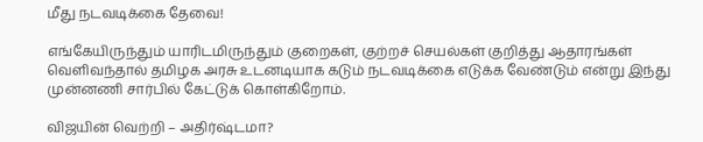மீது நடவடிக்கை தேவை!

எங்கேயிருந்தும் யாரிடமிருந்தும் குறைகள், குற்றச் செயல்கள் குறித்து ஆதாரங்கள் வெளிவந்தால் தமிழக அரசு உடனடியாக கடும் நடவடிக்கை எடுக்க வேண்டும் என்று இந்து முன்னணி சார்பில் கேட்டுக் கொள்கிறோம்.

விஜயின் வெற்றி – அதிர்ஷ்டமா?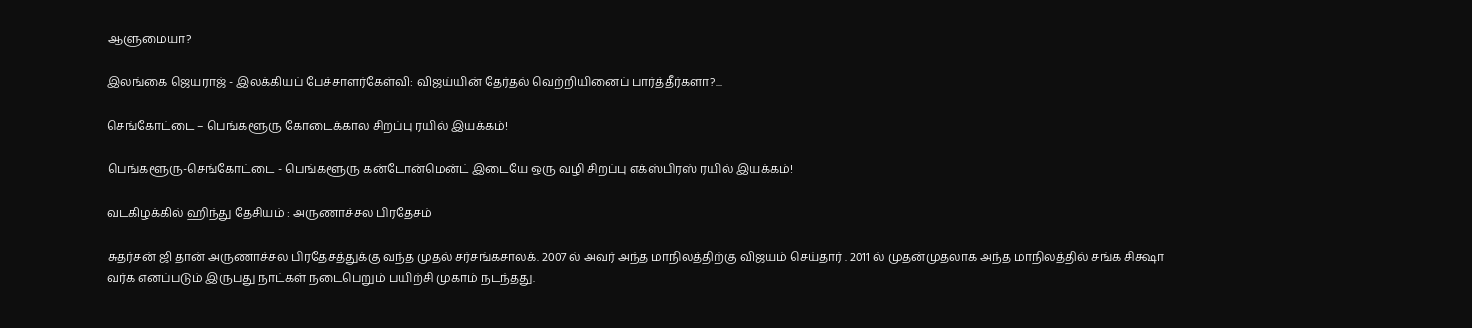ஆளுமையா?

இலங்கை ஜெயராஜ் - இலக்கியப் பேச்சாளர்கேள்வி: விஜய்யின் தேர்தல் வெற்றியினைப் பார்த்தீர்களா?...

செங்கோட்டை – பெங்களூரு கோடைக்கால சிறப்பு ரயில் இயக்கம்!

பெங்களூரு-செங்கோட்டை - பெங்களூரு கன்டோன்மென்ட் இடையே ஒரு வழி சிறப்பு எக்ஸ்பிரஸ் ரயில் இயக்கம்!

வடகிழக்கில் ஹிந்து தேசியம் : அருணாச்சல பிரதேசம்

சுதர்சன் ஜி தான் அருணாச்சல பிரதேசத்துக்கு வந்த முதல் சர்சங்கசாலக். 2007 ல் அவர் அந்த மாநிலத்திற்கு விஜயம் செய்தார் . 2011 ல் முதன்முதலாக அந்த மாநிலத்தில் சங்க சிக்ஷா வர்க எனப்படும் இருபது நாட்கள் நடைபெறும் பயிற்சி முகாம் நடந்தது.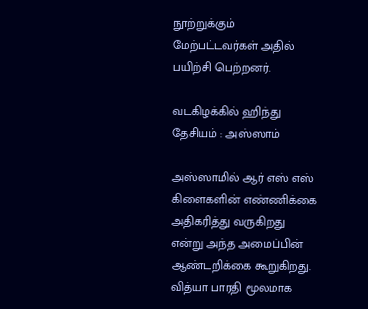நூற்றுக்கும் மேற்பட்டவர்கள் அதில் பயிற்சி பெற்றனர்.

வடகிழக்கில் ஹிந்து தேசியம் : அஸ்ஸாம்

அஸ்ஸாமில் ஆர் எஸ் எஸ் கிளைகளின் எண்ணிக்கை அதிகரித்து வருகிறது என்று அந்த அமைப்பின் ஆண்டறிக்கை கூறுகிறது. வித்யா பாரதி மூலமாக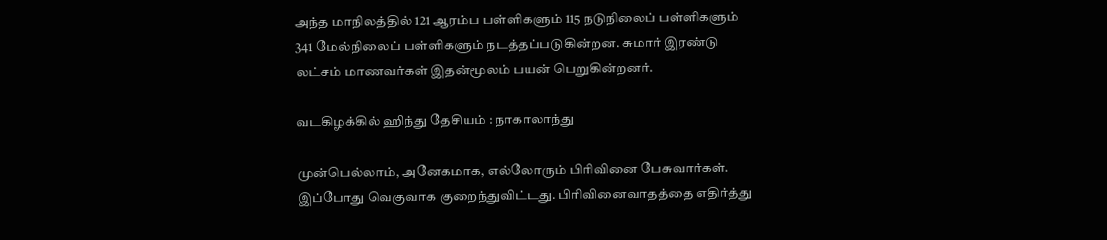அந்த மாநிலத்தில் 121 ஆரம்ப பள்ளிகளும் 115 நடுநிலைப் பள்ளிகளும் 341 மேல்நிலைப் பள்ளிகளும் நடத்தப்படுகின்றன. சுமார் இரண்டு லட்சம் மாணவர்கள் இதன்மூலம் பயன் பெறுகின்றனர்.

வடகிழக்கில் ஹிந்து தேசியம் : நாகாலாந்து

முன்பெல்லாம், அனேகமாக, எல்லோரும் பிரிவினை பேசுவார்கள். இப்போது வெகுவாக குறைந்துவிட்டது. பிரிவினைவாதத்தை எதிர்த்து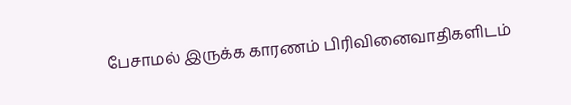பேசாமல் இருக்க காரணம் பிரிவினைவாதிகளிடம்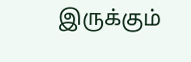இருக்கும்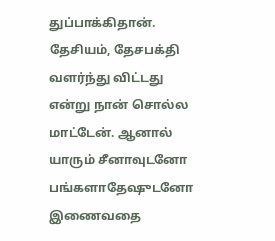துப்பாக்கிதான். தேசியம், தேசபக்தி வளர்ந்து விட்டது என்று நான் சொல்ல மாட்டேன். ஆனால் யாரும் சீனாவுடனோ பங்களாதேஷுடனோ இணைவதை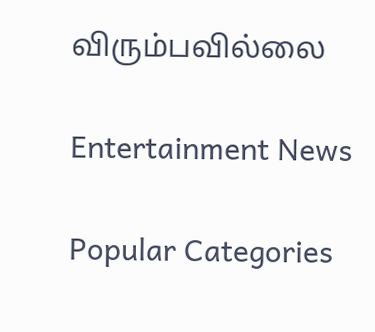விரும்பவில்லை

Entertainment News

Popular Categories